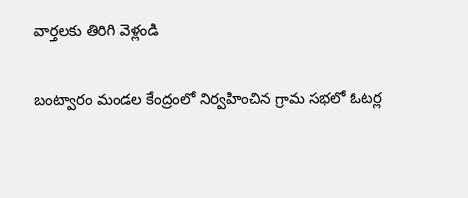వార్తలకు తిరిగి వెళ్లండి

బంట్వారం మండల కేంద్రంలో నిర్వహించిన గ్రామ సభలో ఓటర్ల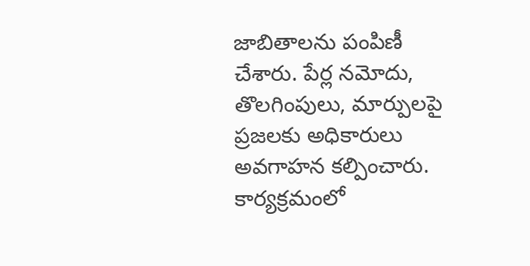జాబితాలను పంపిణీ చేశారు. పేర్ల నమోదు, తొలగింపులు, మార్పులపై ప్రజలకు అధికారులు అవగాహన కల్పించారు.
కార్యక్రమంలో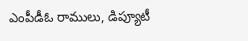ఎంపీడీఓ రాములు, డిప్యూటీ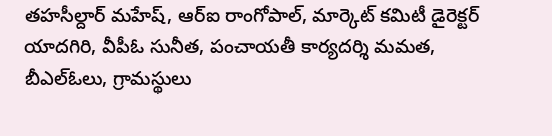తహసీల్దార్ మహేష్, ఆర్ఐ రాంగోపాల్, మార్కెట్ కమిటీ డైరెక్టర్ యాదగిరి, వీపీఓ సునీత, పంచాయతీ కార్యదర్శి మమత, బీఎల్ఓలు, గ్రామస్థులు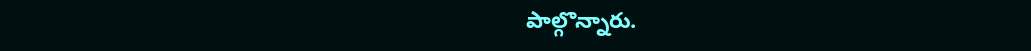పాల్గొన్నారు.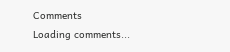Comments
Loading comments...